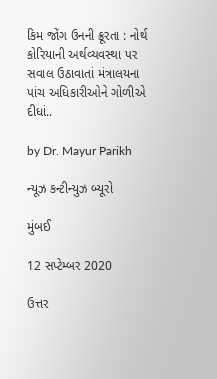કિમ જોંગ ઉનની ક્રૂરતા : નોર્થ કોરિયાની અર્થવ્યવસ્થા પર સવાલ ઉઠાવાતાં મંત્રાલયના પાંચ અધિકારીઓને ગોળીએ દીધાં..

by Dr. Mayur Parikh

ન્યૂઝ કન્ટીન્યુઝ બ્યૂરો

મુંબઈ

12 સપ્ટેમ્બર 2020

ઉત્તર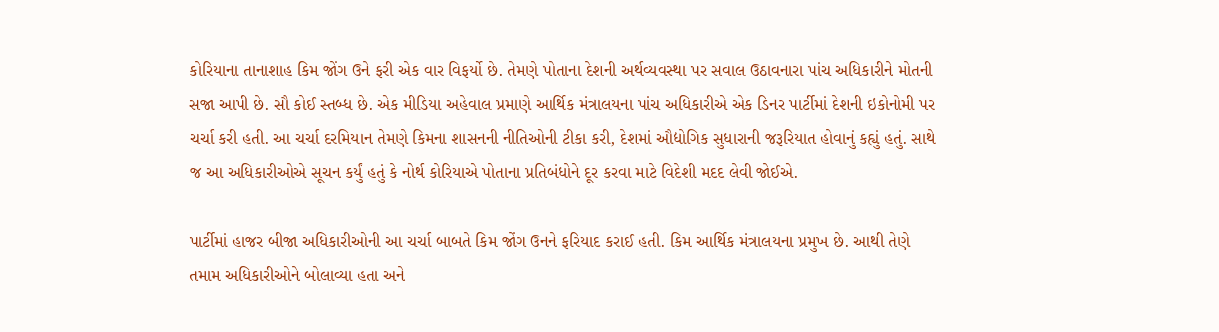કોરિયાના તાનાશાહ કિમ જોંગ ઉને ફરી એક વાર વિફર્યો છે. તેમણે પોતાના દેશની અર્થવ્યવસ્થા પર સવાલ ઉઠાવનારા પાંચ અધિકારીને મોતની સજા આપી છે. સૌ કોઈ સ્તબ્ધ છે. એક મીડિયા અહેવાલ પ્રમાણે આર્થિક મંત્રાલયના પાંચ અધિકારીએ એક ડિનર પાર્ટીમાં દેશની ઇકોનોમી પર ચર્ચા કરી હતી. આ ચર્ચા દરમિયાન તેમણે કિમના શાસનની નીતિઓની ટીકા કરી, દેશમાં ઔદ્યોગિક સુધારાની જરૂરિયાત હોવાનું કહ્યું હતું. સાથે જ આ અધિકારીઓએ સૂચન કર્યું હતું કે નોર્થ કોરિયાએ પોતાના પ્રતિબંધોને દૂર કરવા માટે વિદેશી મદદ લેવી જોઈએ.

પાર્ટીમાં હાજર બીજા અધિકારીઓની આ ચર્ચા બાબતે કિમ જોંગ ઉનને ફરિયાદ કરાઈ હતી. કિમ આર્થિક મંત્રાલયના પ્રમુખ છે. આથી તેણે તમામ અધિકારીઓને બોલાવ્યા હતા અને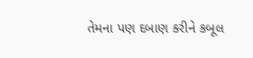તેમના પણ દબાણ કરીને કબૂલ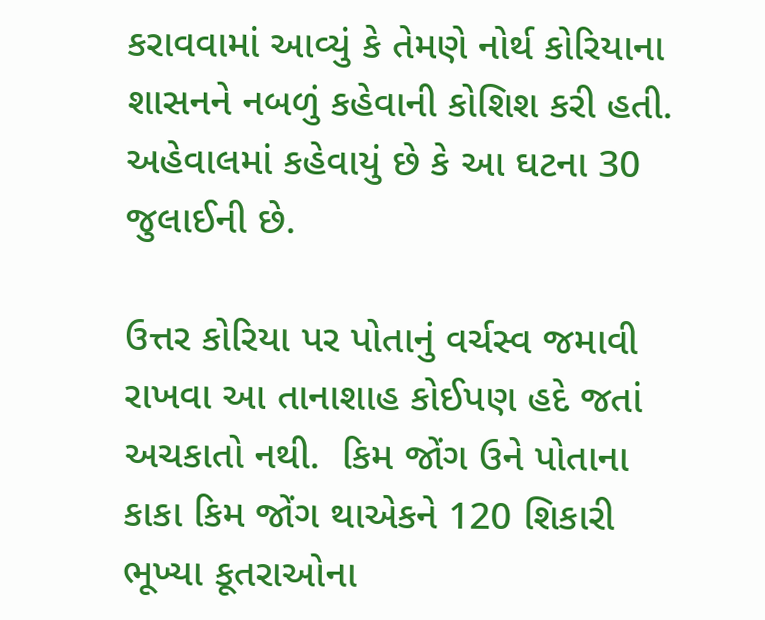કરાવવામાં આવ્યું કે તેમણે નોર્થ કોરિયાના શાસનને નબળું કહેવાની કોશિશ કરી હતી. અહેવાલમાં કહેવાયું છે કે આ ઘટના 30 જુલાઈની છે.

ઉત્તર કોરિયા પર પોતાનું વર્ચસ્વ જમાવી રાખવા આ તાનાશાહ કોઈપણ હદે જતાં અચકાતો નથી.  કિમ જોંગ ઉને પોતાના કાકા કિમ જોંગ થાએકને 120 શિકારી ભૂખ્યા કૂતરાઓના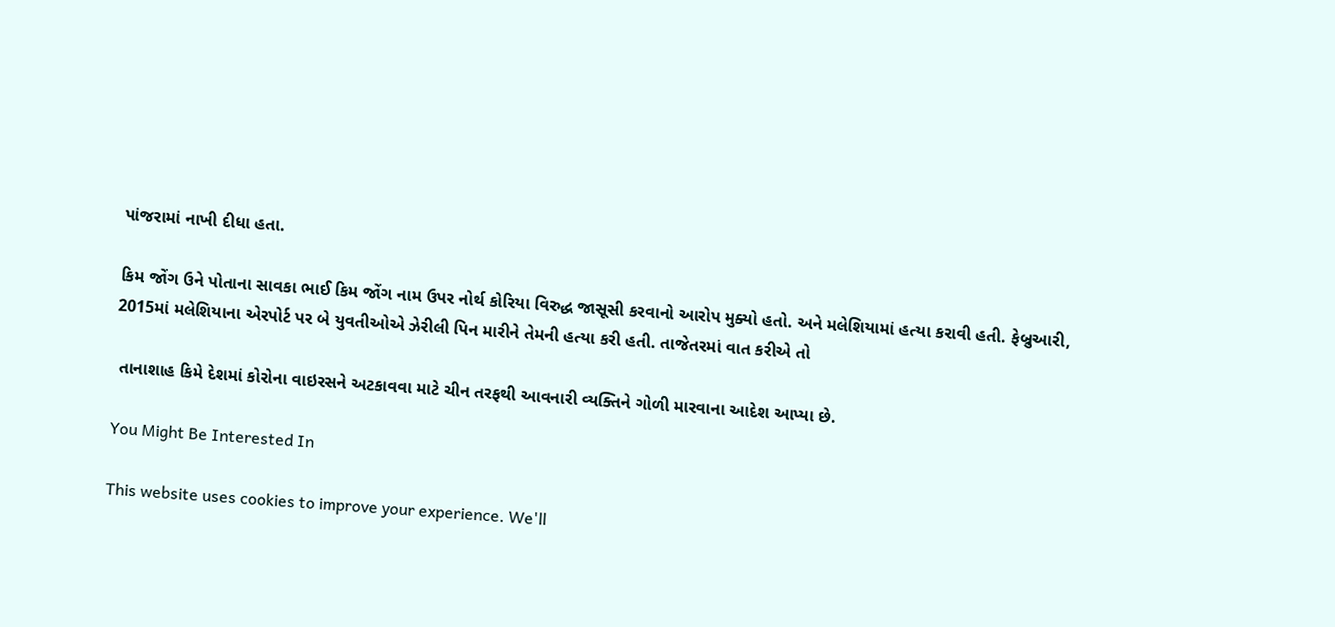પાંજરામાં નાખી દીધા હતા.

કિમ જોંગ ઉને પોતાના સાવકા ભાઈ કિમ જોંગ નામ ઉપર નોર્થ કોરિયા વિરુદ્ધ જાસૂસી કરવાનો આરોપ મુક્યો હતો. અને મલેશિયામાં હત્યા કરાવી હતી. ફેબ્રુઆરી, 2015માં મલેશિયાના એરપોર્ટ પર બે યુવતીઓએ ઝેરીલી પિન મારીને તેમની હત્યા કરી હતી. તાજેતરમાં વાત કરીએ તો

 તાનાશાહ કિમે દેશમાં કોરોના વાઇરસને અટકાવવા માટે ચીન તરફથી આવનારી વ્યક્તિને ગોળી મારવાના આદેશ આપ્યા છે.

You Might Be Interested In

This website uses cookies to improve your experience. We'll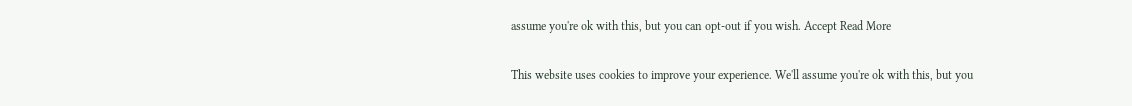assume you're ok with this, but you can opt-out if you wish. Accept Read More

This website uses cookies to improve your experience. We'll assume you're ok with this, but you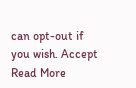can opt-out if you wish. Accept Read More